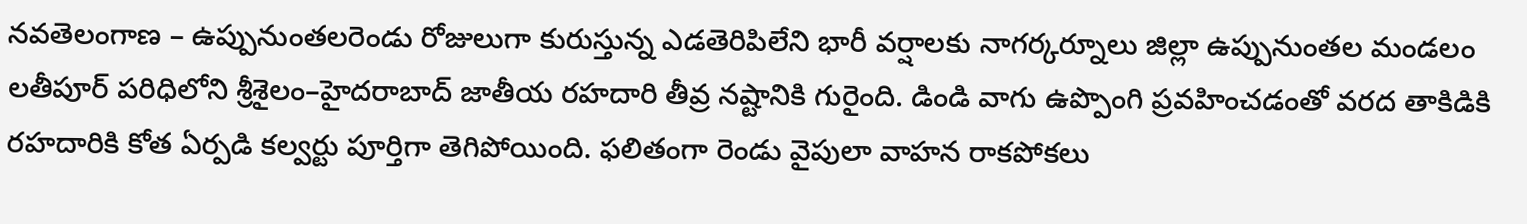నవతెలంగాణ – ఉప్పునుంతలరెండు రోజులుగా కురుస్తున్న ఎడతెరిపిలేని భారీ వర్షాలకు నాగర్కర్నూలు జిల్లా ఉప్పునుంతల మండలం లతీపూర్ పరిధిలోని శ్రీశైలం–హైదరాబాద్ జాతీయ రహదారి తీవ్ర నష్టానికి గురైంది. డిండి వాగు ఉప్పొంగి ప్రవహించడంతో వరద తాకిడికి రహదారికి కోత ఏర్పడి కల్వర్టు పూర్తిగా తెగిపోయింది. ఫలితంగా రెండు వైపులా వాహన రాకపోకలు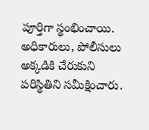పూర్తిగా స్థంభించాయి. అధికారులు, పోలీసులు అక్కడికి చేరుకుని పరిస్థితిని సమీక్షించారు.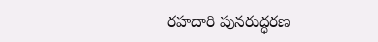రహదారి పునరుద్ధరణ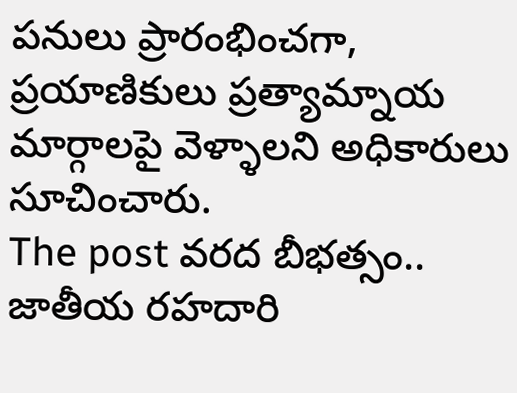పనులు ప్రారంభించగా, ప్రయాణికులు ప్రత్యామ్నాయ మార్గాలపై వెళ్ళాలని అధికారులు సూచించారు.
The post వరద బీభత్సం.. జాతీయ రహదారి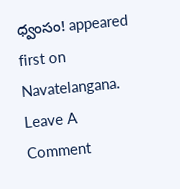ధ్వంసం! appeared first on Navatelangana.
Leave A Comment